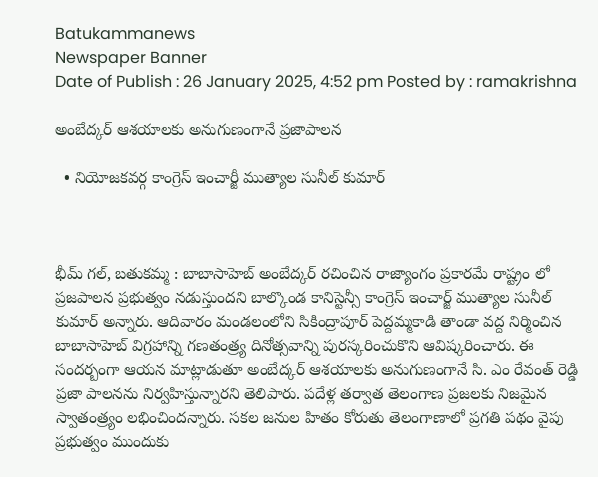Batukammanews
Newspaper Banner
Date of Publish : 26 January 2025, 4:52 pm Posted by : ramakrishna

అంబేద్కర్ ఆశయాలకు అనుగుణంగానే ప్రజాపాలన

  • నియోజకవర్గ కాంగ్రెస్ ఇంచార్జీ ముత్యాల సునీల్ కుమార్



భీమ్ గల్, బతుకమ్మ : బాబాసాహెబ్ అంబేద్కర్ రచించిన రాజ్యాంగం ప్రకారమే రాష్ట్రం లో ప్రజపాలన ప్రభుత్వం నడుస్తుందని బాల్కొండ కానిస్టెన్సీ కాంగ్రెస్ ఇంచార్జ్ ముత్యాల సునీల్ కుమార్ అన్నారు. ఆదివారం మండలంలోని సికింద్రాపూర్ పెద్దమ్మకాడి తాండా వద్ద నిర్మించిన బాబాసాహెబ్ విగ్రహాన్ని గణతంత్ర్య దినోత్సవాన్ని పురస్కరించుకొని ఆవిష్కరించారు. ఈ సందర్బంగా ఆయన మాట్లాడుతూ అంబేద్కర్ ఆశయాలకు అనుగుణంగానే సి. ఎం రేవంత్ రెడ్డి ప్రజా పాలనను నిర్వహిస్తున్నారని తెలిపారు. పదేళ్ల తర్వాత తెలంగాణ ప్రజలకు నిజమైన స్వాతంత్ర్యం లభించిందన్నారు. సకల జనుల హితం కోరుతు తెలంగాణాలో ప్రగతి పథం వైపు ప్రభుత్వం ముందుకు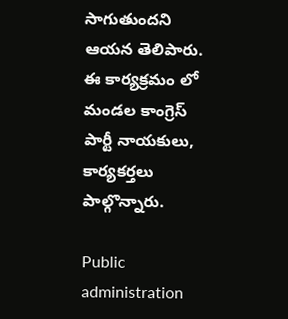సాగుతుందని ఆయన తెలిపారు. ఈ కార్యక్రమం లో మండల కాంగ్రెస్ పార్టీ నాయకులు, కార్యకర్తలు పాల్గొన్నారు.

Public administration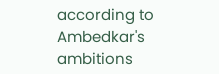according to Ambedkar's ambitions